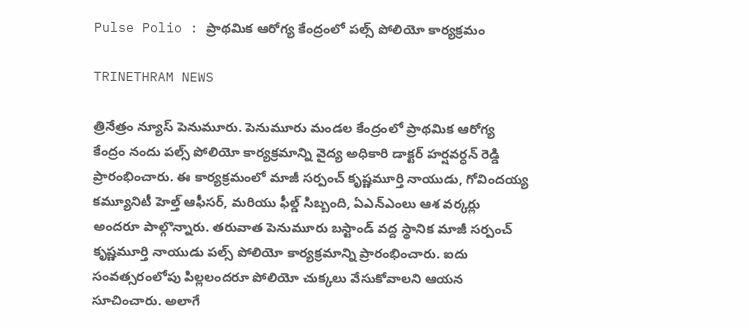Pulse Polio : ప్రాథమిక ఆరోగ్య కేంద్రంలో పల్స్ పోలియో కార్యక్రమం

TRINETHRAM NEWS

త్రినేత్రం న్యూస్ పెనుమూరు. పెనుమూరు మండల కేంద్రంలో ప్రాథమిక ఆరోగ్య కేంద్రం నందు పల్స్ పోలియో కార్యక్రమాన్ని వైద్య అధికారి డాక్టర్ హర్షవర్ధన్ రెడ్డి ప్రారంభించారు. ఈ కార్యక్రమంలో మాజీ సర్పంచ్ కృష్ణమూర్తి నాయుడు, గోవిందయ్య కమ్యూనిటీ హెల్త్ ఆఫీసర్, మరియు ఫీల్డ్ సిబ్బంది, ఏఎన్ఎంలు ఆశ వర్కర్లు అందరూ పాల్గొన్నారు. తరువాత పెనుమూరు బస్టాండ్ వద్ద స్థానిక మాజీ సర్పంచ్ కృష్ణమూర్తి నాయుడు పల్స్ పోలియో కార్యక్రమాన్ని ప్రారంభించారు. ఐదు సంవత్సరంలోపు పిల్లలందరూ పోలియో చుక్కలు వేసుకోవాలని ఆయన సూచించారు. అలాగే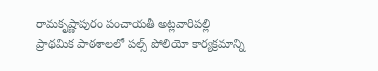రామకృష్ణాపురం పంచాయతీ అట్లవారిపల్లి ప్రాథమిక పాఠశాలలో పల్స్ పోలియో కార్యక్రమాన్ని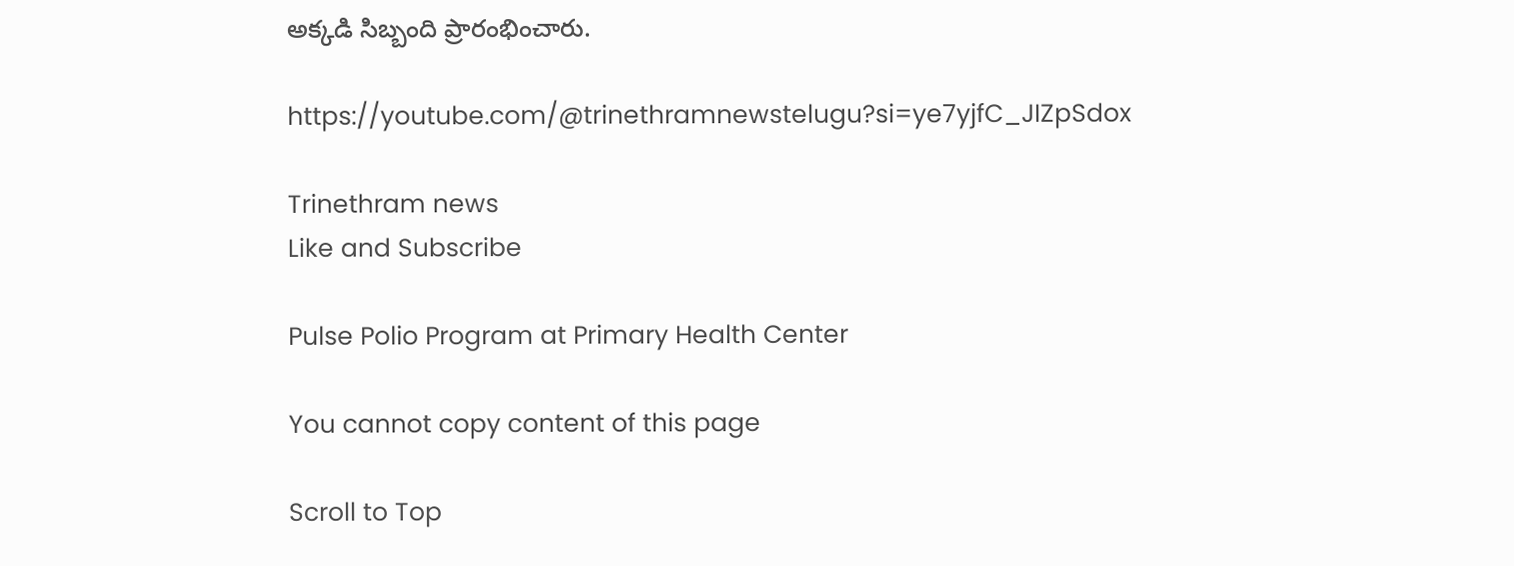అక్కడి సిబ్బంది ప్రారంభించారు.

https://youtube.com/@trinethramnewstelugu?si=ye7yjfC_JIZpSdox

Trinethram news
Like and Subscribe

Pulse Polio Program at Primary Health Center

You cannot copy content of this page

Scroll to Top